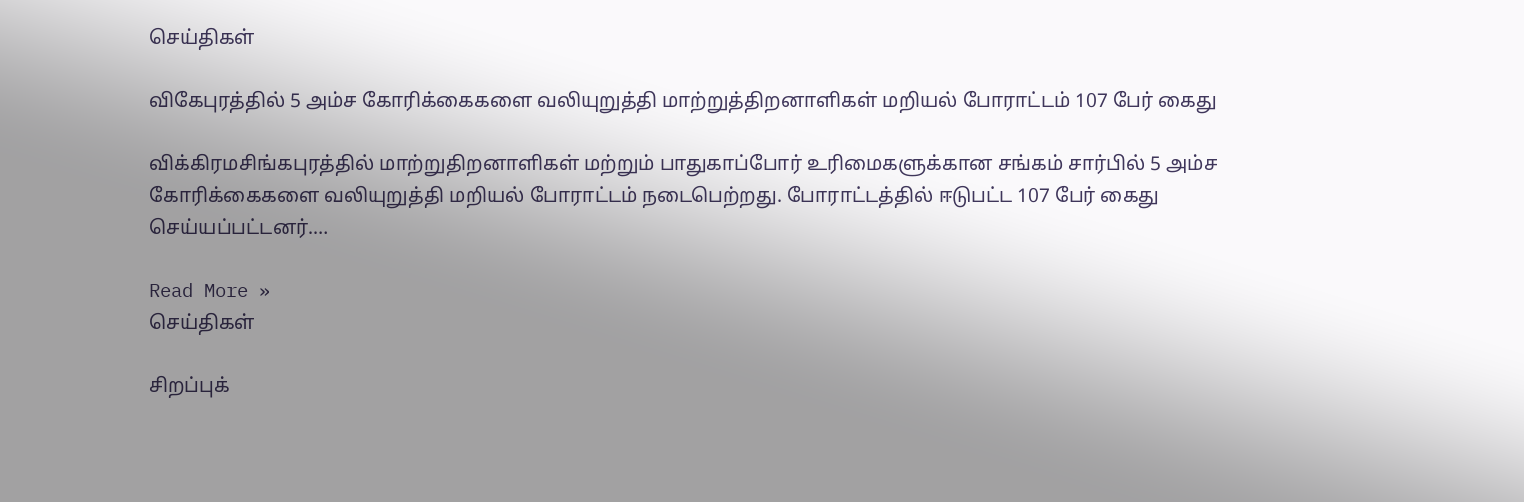செய்திகள்

விகேபுரத்தில் 5 அம்ச கோரிக்கைகளை வலியுறுத்தி மாற்றுத்திறனாளிகள் மறியல் போராட்டம் 107 பேர் கைது

விக்கிரமசிங்கபுரத்தில் மாற்றுதிறனாளிகள் மற்றும் பாதுகாப்போர் உரிமைகளுக்கான சங்கம் சார்பில் 5 அம்ச கோரிக்கைகளை வலியுறுத்தி மறியல் போராட்டம் நடைபெற்றது. போராட்டத்தில் ஈடுபட்ட 107 பேர் கைது செய்யப்பட்டனர்.…

Read More »
செய்திகள்

சிறப்புக்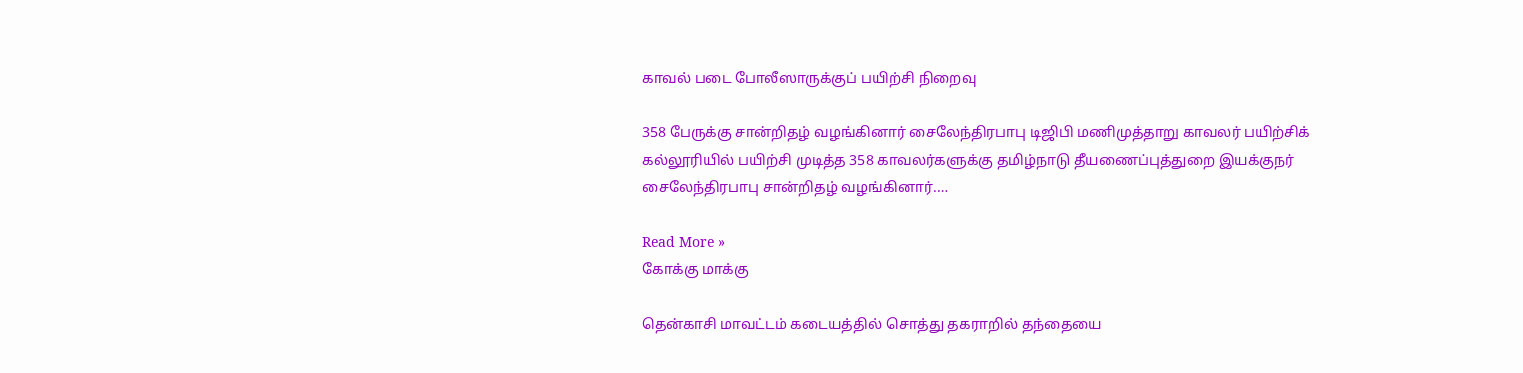காவல் படை போலீஸாருக்குப் பயிற்சி நிறைவு

358 பேருக்கு சான்றிதழ் வழங்கினார் சைலேந்திரபாபு டிஜிபி மணிமுத்தாறு காவலர் பயிற்சிக் கல்லூரியில் பயிற்சி முடித்த 358 காவலர்களுக்கு தமிழ்நாடு தீயணைப்புத்துறை இயக்குநர் சைலேந்திரபாபு சான்றிதழ் வழங்கினார்.…

Read More »
கோக்கு மாக்கு

தென்காசி மாவட்டம் கடையத்தில் சொத்து தகராறில் தந்தையை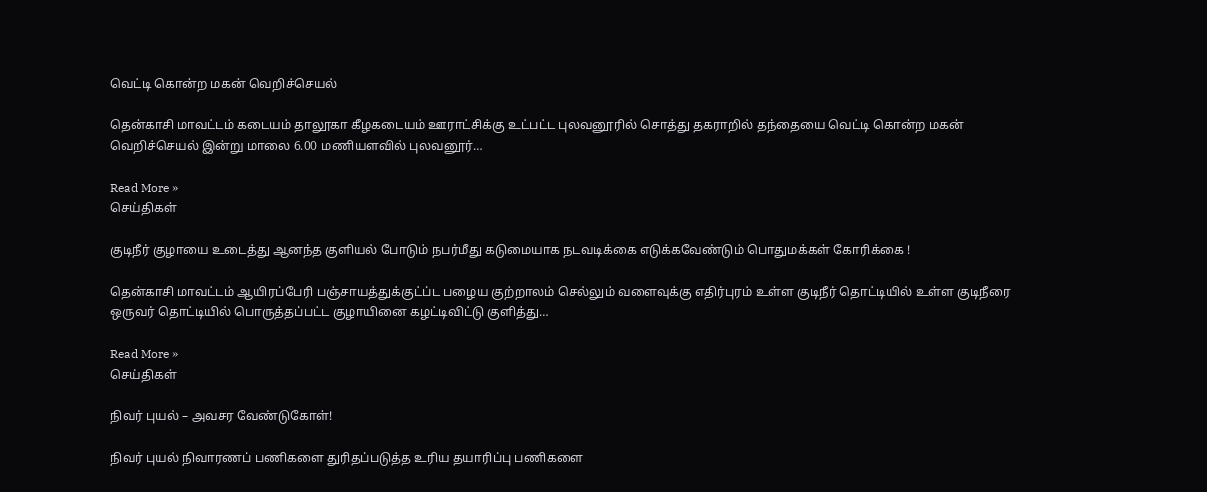வெட்டி கொன்ற மகன் வெறிச்செயல்

தென்காசி மாவட்டம் கடையம் தாலூகா கீழகடையம் ஊராட்சிக்கு உட்பட்ட புலவனூரில் சொத்து தகராறில் தந்தையை வெட்டி கொன்ற மகன் வெறிச்செயல் இன்று மாலை 6.00 மணியளவில் புலவனூர்…

Read More »
செய்திகள்

குடிநீர் குழாயை உடைத்து ஆனந்த குளியல் போடும் நபர்மீது கடுமையாக நடவடிக்கை எடுக்கவேண்டும் பொதுமக்கள் கோரிக்கை !

தென்காசி மாவட்டம் ஆயிரப்பேரி பஞ்சாயத்துக்குட்ப்ட பழைய குற்றாலம் செல்லும் வளைவுக்கு எதிர்புரம் உள்ள குடிநீர் தொட்டியில் உள்ள குடிநீரை ஒருவர் தொட்டியில் பொருத்தப்பட்ட குழாயினை கழட்டிவிட்டு குளித்து…

Read More »
செய்திகள்

நிவர் புயல் – அவசர வேண்டுகோள்!

நிவர் புயல் நிவாரணப் பணிகளை துரிதப்படுத்த உரிய தயாரிப்பு பணிகளை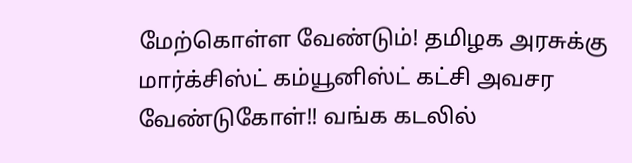மேற்கொள்ள வேண்டும்! தமிழக அரசுக்கு மார்க்சிஸ்ட் கம்யூனிஸ்ட் கட்சி அவசர வேண்டுகோள்!! வங்க கடலில்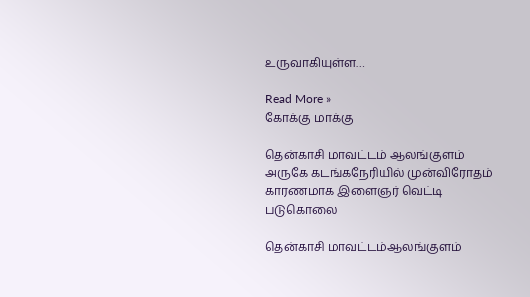உருவாகியுள்ள…

Read More »
கோக்கு மாக்கு

தென்காசி மாவட்டம் ஆலங்குளம் அருகே கடங்கநேரியில் முன்விரோதம் காரணமாக இளைஞர் வெட்டி படுகொலை

தென்காசி மாவட்டம்ஆலங்குளம்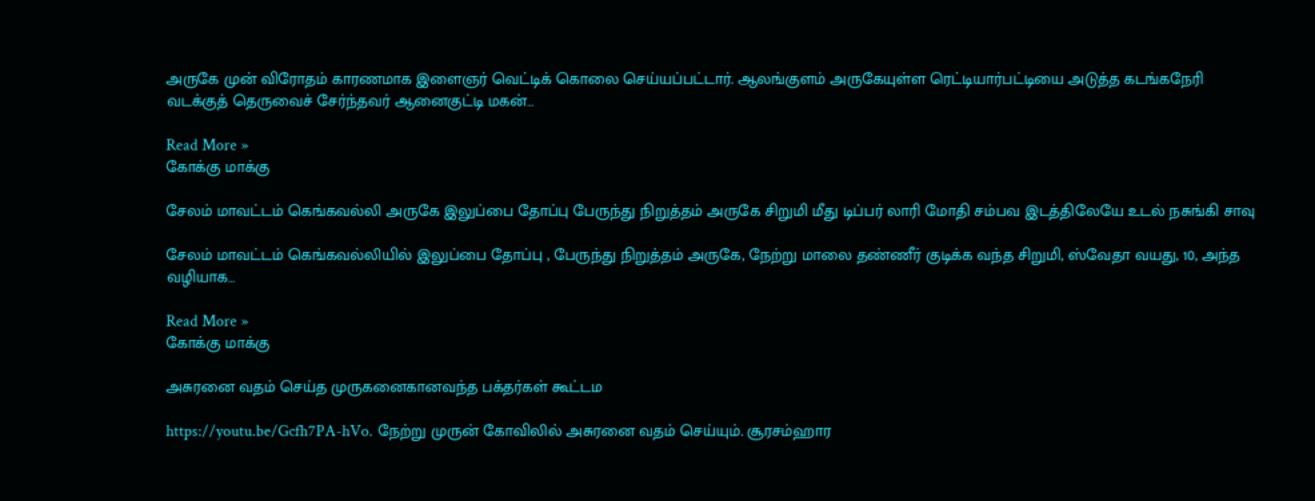அருகே முன் விரோதம் காரணமாக இளைஞர் வெட்டிக் கொலை செய்யப்பட்டார். ஆலங்குளம் அருகேயுள்ள ரெட்டியார்பட்டியை அடுத்த கடங்கநேரி வடக்குத் தெருவைச் சேர்ந்தவர் ஆனைகுட்டி மகன்…

Read More »
கோக்கு மாக்கு

சேலம் மாவட்டம் கெங்கவல்லி அருகே இலுப்பை தோப்பு பேருந்து நிறுத்தம் அருகே சிறுமி மீது டிப்பர் லாரி மோதி சம்பவ இடத்திலேயே உடல் நசுங்கி சாவு

சேலம் மாவட்டம் கெங்கவல்லியில் இலுப்பை தோப்பு , பேருந்து நிறுத்தம் அருகே, நேற்று மாலை தண்ணீர் குடிக்க வந்த சிறுமி, ஸ்வேதா வயது, 10, அந்த வழியாக…

Read More »
கோக்கு மாக்கு

அசுரனை வதம் செய்த முருகனைகானவந்த பக்தர்கள் கூட்டம

https://youtu.be/Gcfh7PA-hVo. நேற்று முருன் கோவிலில் அசுரனை வதம் செய்யும். சூரசம்ஹார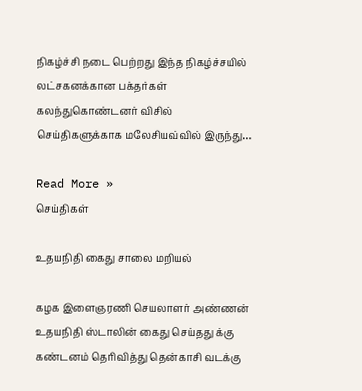நிகழ்ச்சி நடை பெற்றது இந்த நிகழ்ச்சயில் லட்சகனக்கான பக்தர்கள் கலந்துகொண்டனர் விசில் செய்திகளுக்காக மலேசியவ்வில் இருந்து…

Read More »
செய்திகள்

உதயநிதி கைது சாலை மறியல்

கழக இளைஞரணி செயலாளர் அண்ணன் உதயநிதி ஸ்டாலின் கைது செய்தது க்கு கண்டனம் தெரிவித்து தென்காசி வடக்கு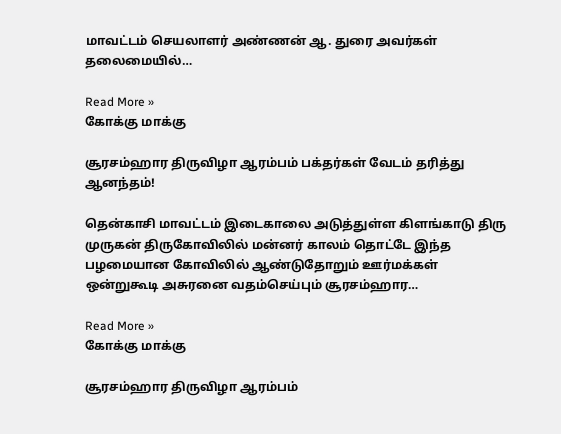மாவட்டம் செயலாளர் அண்ணன் ஆ. துரை அவர்கள் தலைமையில்…

Read More »
கோக்கு மாக்கு

சூரசம்ஹார திருவிழா ஆரம்பம் பக்தர்கள் வேடம் தரித்து ஆனந்தம்!

தென்காசி மாவட்டம் இடைகாலை அடுத்துள்ள கிளங்காடு திரு முருகன் திருகோவிலில் மன்னர் காலம் தொட்டே இந்த பழமையான கோவிலில் ஆண்டுதோறும் ஊர்மக்கள் ஒன்றுகூடி அசுரனை வதம்செய்பும் சூரசம்ஹார…

Read More »
கோக்கு மாக்கு

சூரசம்ஹார திருவிழா ஆரம்பம்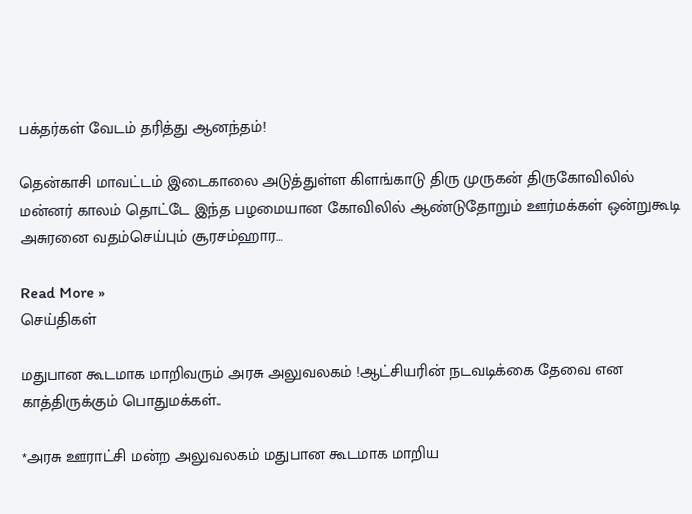பக்தர்கள் வேடம் தரித்து ஆனந்தம்!

தென்காசி மாவட்டம் இடைகாலை அடுத்துள்ள கிளங்காடு திரு முருகன் திருகோவிலில் மன்னர் காலம் தொட்டே இந்த பழமையான கோவிலில் ஆண்டுதோறும் ஊர்மக்கள் ஒன்றுகூடி அசுரனை வதம்செய்பும் சூரசம்ஹார…

Read More »
செய்திகள்

மதுபான கூடமாக மாறிவரும் அரசு அலுவலகம் !ஆட்சியரின் நடவடிக்கை தேவை என காத்திருக்கும் பொதுமக்கள்..

*அரசு ஊராட்சி மன்ற அலுவலகம் மதுபான கூடமாக மாறிய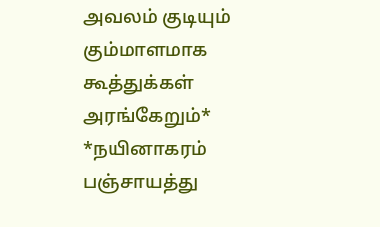அவலம் குடியும் கும்மாளமாக கூத்துக்கள் அரங்கேறும்* *நயினாகரம் பஞ்சாயத்து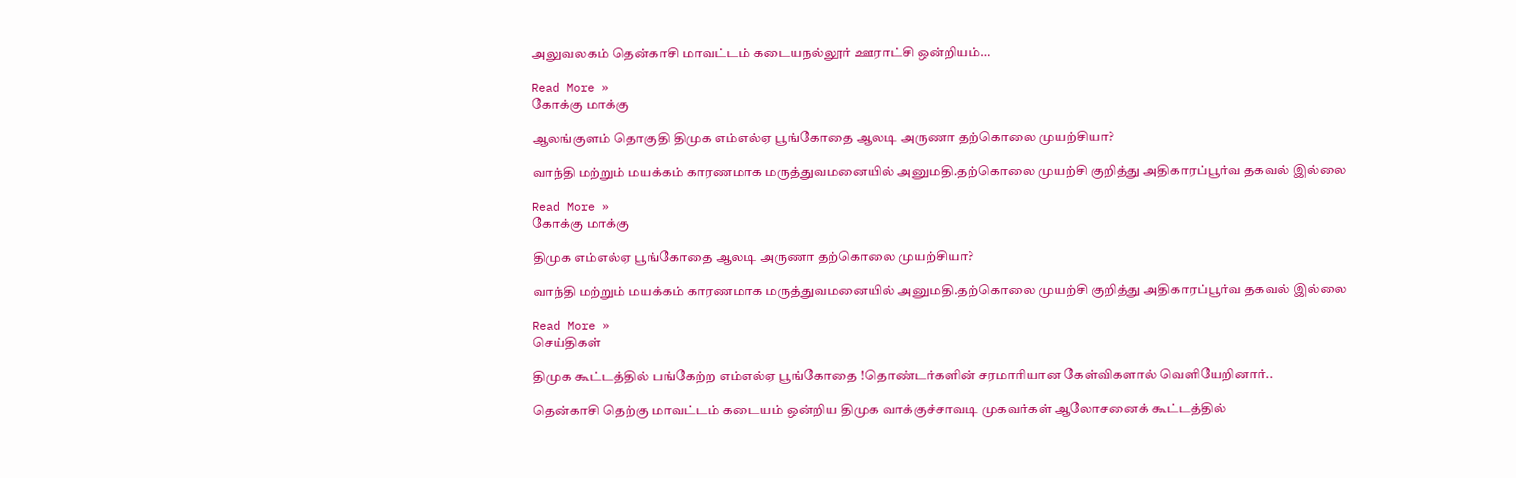அலுவலகம் தென்காசி மாவட்டம் கடையநல்லூர் ஊராட்சி ஒன்றியம்…

Read More »
கோக்கு மாக்கு

ஆலங்குளம் தொகுதி திமுக எம்எல்ஏ பூங்கோதை ஆலடி அருணா தற்கொலை முயற்சியா?

வாந்தி மற்றும் மயக்கம் காரணமாக மருத்துவமனையில் அனுமதி.தற்கொலை முயற்சி குறித்து அதிகாரப்பூர்வ தகவல் இல்லை

Read More »
கோக்கு மாக்கு

திமுக எம்எல்ஏ பூங்கோதை ஆலடி அருணா தற்கொலை முயற்சியா?

வாந்தி மற்றும் மயக்கம் காரணமாக மருத்துவமனையில் அனுமதி.தற்கொலை முயற்சி குறித்து அதிகாரப்பூர்வ தகவல் இல்லை

Read More »
செய்திகள்

திமுக கூட்டத்தில் பங்கேற்ற எம்எல்ஏ பூங்கோதை !தொண்டர்களின் சரமாரியான கேள்விகளால் வெளியேறினார்..

தென்காசி தெற்கு மாவட்டம் கடையம் ஒன்றிய திமுக வாக்குச்சாவடி முகவர்கள் ஆலோசனைக் கூட்டத்தில்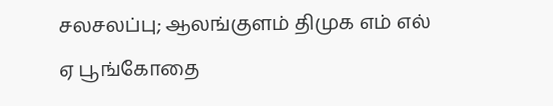சலசலப்பு; ஆலங்குளம் திமுக எம் எல் ஏ பூங்கோதை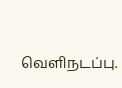வெளிநடப்பு.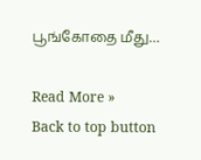பூங்கோதை மீது…

Read More »
Back to top button